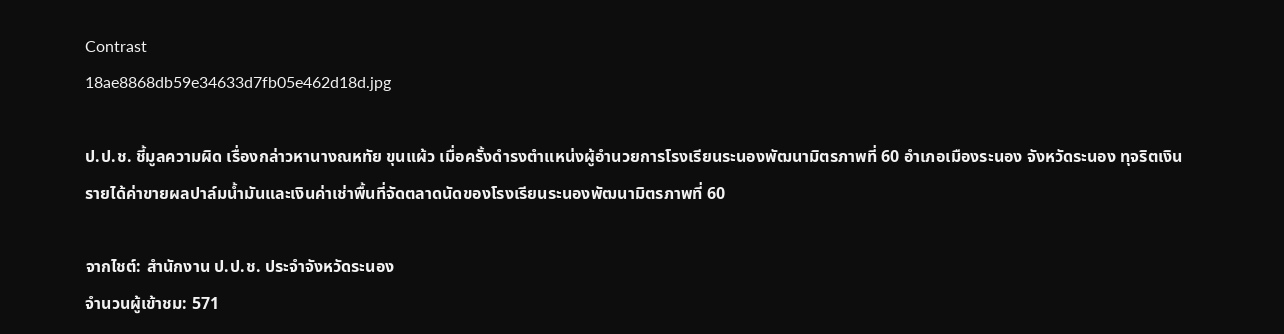Contrast
18ae8868db59e34633d7fb05e462d18d.jpg

ป.ป.ช. ชี้มูลความผิด เรื่องกล่าวหานางณหทัย ขุนแผ้ว เมื่อครั้งดำรงตำแหน่งผู้อำนวยการโรงเรียนระนองพัฒนามิตรภาพที่ 60 อำเภอเมืองระนอง จังหวัดระนอง ทุจริตเงินรายได้ค่าขายผลปาล์มน้ำมันและเงินค่าเช่าพื้นที่จัดตลาดนัดของโรงเรียนระนองพัฒนามิตรภาพที่ 60

จากไชต์: สำนักงาน ป.ป.ช. ประจำจังหวัดระนอง
จำนวนผู้เข้าชม: 571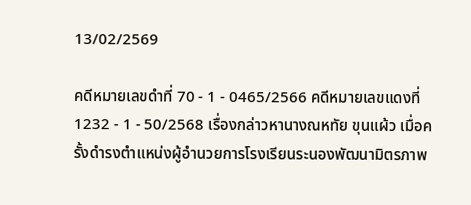13/02/2569

คดีหมายเลขดำที่ 70 - 1 - 0465/2566 คดีหมายเลขแดงที่ 1232 - 1 - 50/2568 เรื่องกล่าวหานางณหทัย ขุนแผ้ว เมื่อครั้งดำรงตำแหน่งผู้อำนวยการโรงเรียนระนองพัฒนามิตรภาพ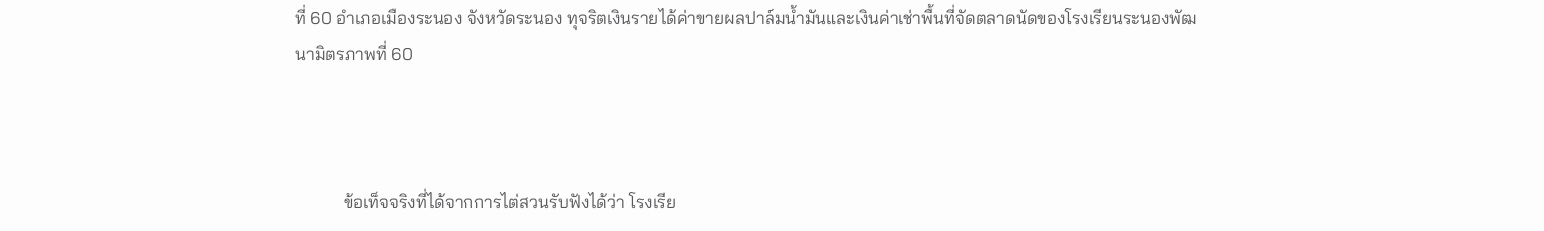ที่ 60 อำเภอเมืองระนอง จังหวัดระนอง ทุจริตเงินรายได้ค่าขายผลปาล์มน้ำมันและเงินค่าเช่าพื้นที่จัดตลาดนัดของโรงเรียนระนองพัฒนามิตรภาพที่ 60



           ข้อเท็จจริงที่ได้จากการไต่สวนรับฟังได้ว่า โรงเรีย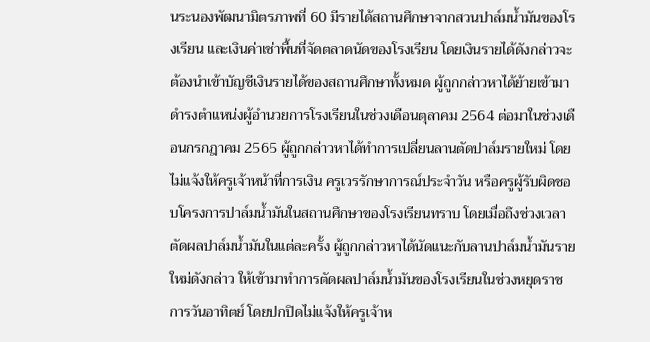นระนองพัฒนามิตรภาพที่ 60 มีรายได้สถานศึกษาจากสวนปาล์มน้ำมันของโรงเรียน และเงินค่าเช่าพื้นที่จัดตลาดนัดของโรงเรียน โดยเงินรายได้ดังกล่าวจะต้องนำเข้าบัญชีเงินรายได้ของสถานศึกษาทั้งหมด ผู้ถูกกล่าวหาได้ย้ายเข้ามาดํารงตําแหน่งผู้อำนวยการโรงเรียนในช่วงเดือนตุลาคม 2564 ต่อมาในช่วงเดือนกรกฎาคม 2565 ผู้ถูกกล่าวหาได้ทําการเปลี่ยนลานตัดปาล์มรายใหม่ โดยไม่แจ้งให้ครูเจ้าหน้าที่การเงิน ครูเวรรักษาการณ์ประจำวัน หรือครูผู้รับผิดชอบโครงการปาล์มน้ำมันในสถานศึกษาของโรงเรียนทราบ โดยเมื่อถึงช่วงเวลาตัดผลปาล์มน้ำมันในแต่ละครั้ง ผู้ถูกกล่าวหาได้นัดแนะกับลานปาล์มน้ำมันรายใหม่ดังกล่าว ให้เข้ามาทำการตัดผลปาล์มน้ำมันของโรงเรียนในช่วงหยุดราชการวันอาทิตย์ โดยปกปิดไม่แจ้งให้ครูเจ้าห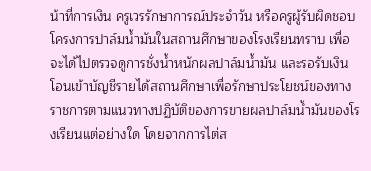น้าที่การเงิน ครูเวรรักษาการณ์ประจำวัน หรือครูผู้รับผิดชอบโครงการปาล์มน้ำมันในสถานศึกษาของโรงเรียนทราบ เพื่อจะได้ไปตรวจดูการชั่งน้ำหนักผลปาล์มน้ำมัน และรอรับเงินโอนเข้าบัญชีรายได้สถานศึกษาเพื่อรักษาประโยชน์ของทางราชการตามแนวทางปฏิบัติของการขายผลปาล์มน้ำมันของโรงเรียนแต่อย่างใด โดยจากการไต่ส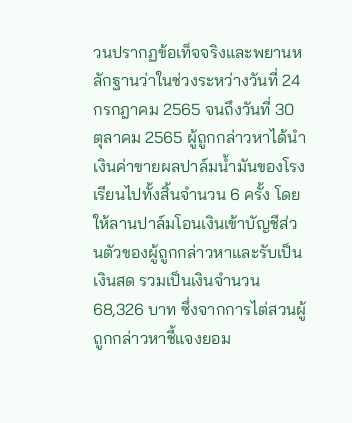วนปรากฏข้อเท็จจริงและพยานหลักฐานว่าในช่วงระหว่างวันที่ 24 กรกฎาคม 2565 จนถึงวันที่ 30 ตุลาคม 2565 ผู้ถูกกล่าวหาได้นำเงินค่าขายผลปาล์มน้ำมันของโรงเรียนไปทั้งสิ้นจำนวน 6 ครั้ง โดยให้ลานปาล์มโอนเงินเข้าบัญชีส่วนตัวของผู้ถูกกล่าวหาและรับเป็นเงินสด รวมเป็นเงินจำนวน 68,326 บาท ซึ่งจากการไต่สวนผู้ถูกกล่าวหาชี้แจงยอม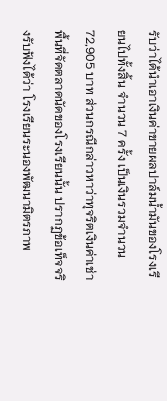รับว่าได้นำเอาเงินค่าขายผลปาล์มน้ำมันของโรงเรียนไปทั้งสิ้น จำนวน 7 ครั้ง เป็นเงินรวมจำนวน 72,905 บาท ส่วนกรณีกล่าวหาว่าทุจริตเงินค่าเช่าพื้นที่จัดตลาดนัดของโรงเรียนนั้น ปรากฏข้อเท็จจริงรับฟังได้ว่า โรงเรียนระนองพัฒนามิตรภาพ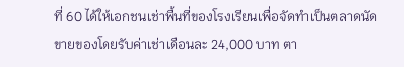ที่ 60 ได้ให้เอกชนเช่าพื้นที่ของโรงเรียนเพื่อจัดทำเป็นตลาดนัดขายของโดยรับค่าเช่าเดือนละ 24,000 บาท ตา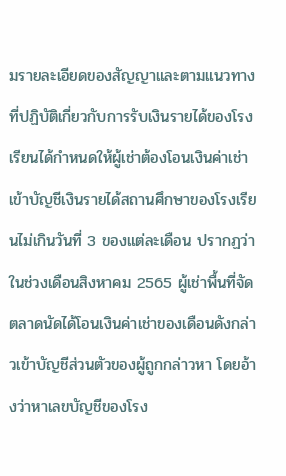มรายละเอียดของสัญญาและตามแนวทางที่ปฏิบัติเกี่ยวกับการรับเงินรายได้ของโรงเรียนได้กำหนดให้ผู้เช่าต้องโอนเงินค่าเช่าเข้าบัญชีเงินรายได้สถานศึกษาของโรงเรียนไม่เกินวันที่ 3 ของแต่ละเดือน ปรากฏว่าในช่วงเดือนสิงหาคม 2565 ผู้เช่าพื้นที่จัดตลาดนัดได้โอนเงินค่าเช่าของเดือนดังกล่าวเข้าบัญชีส่วนตัวของผู้ถูกกล่าวหา โดยอ้างว่าหาเลขบัญชีของโรง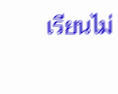เรียนไม่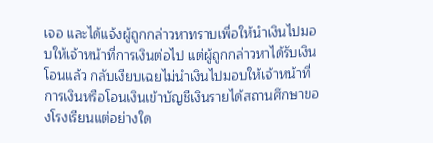เจอ และได้แจ้งผู้ถูกกล่าวหาทราบเพื่อให้นำเงินไปมอบให้เจ้าหน้าที่การเงินต่อไป แต่ผู้ถูกกล่าวหาได้รับเงินโอนแล้ว กลับเงียบเฉยไม่นำเงินไปมอบให้เจ้าหน้าที่การเงินหรือโอนเงินเข้าบัญชีเงินรายได้สถานศึกษาของโรงเรียนแต่อย่างใด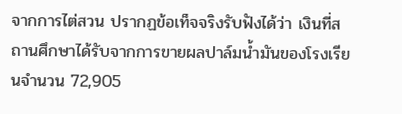จากการไต่สวน ปรากฏข้อเท็จจริงรับฟังได้ว่า เงินที่สถานศึกษาได้รับจากการขายผลปาล์มน้ำมันของโรงเรียนจำนวน 72,905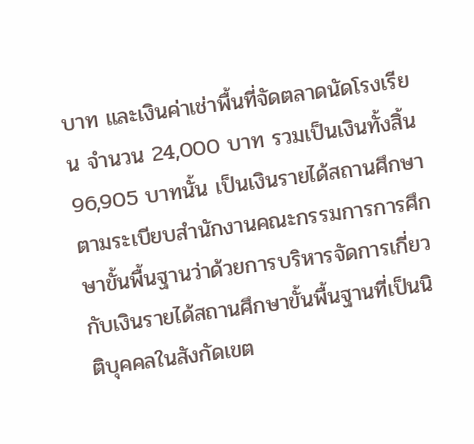บาท และเงินค่าเช่าพื้นที่จัดตลาดนัดโรงเรียน จำนวน 24,000 บาท รวมเป็นเงินทั้งสิ้น 96,905 บาทนั้น เป็นเงินรายได้สถานศึกษาตามระเบียบสำนักงานคณะกรรมการการศึกษาขั้นพื้นฐานว่าด้วยการบริหารจัดการเกี่ยวกับเงินรายได้สถานศึกษาขั้นพื้นฐานที่เป็นนิติบุคคลในสังกัดเขต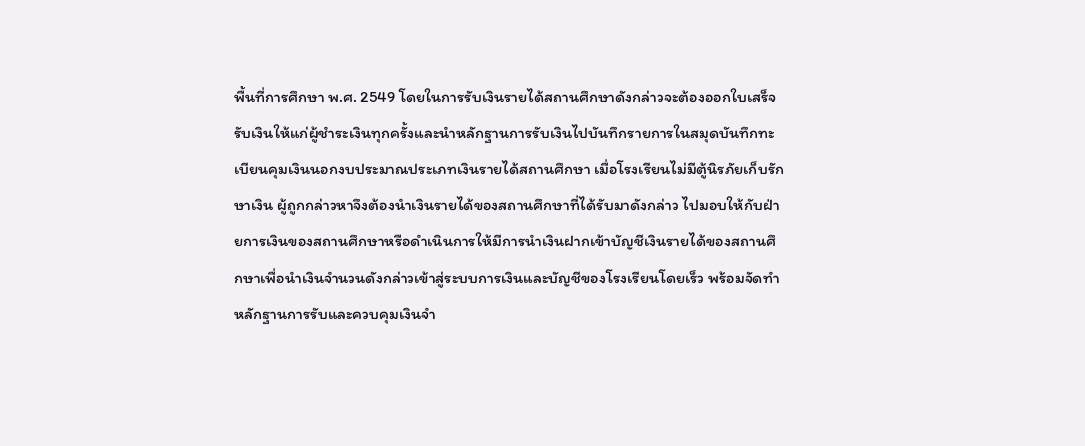พื้นที่การศึกษา พ.ศ. 2549 โดยในการรับเงินรายได้สถานศึกษาดังกล่าวจะต้องออกใบเสร็จรับเงินให้แก่ผู้ชำระเงินทุกครั้งและนำหลักฐานการรับเงินไปบันทึกรายการในสมุดบันทึกทะเบียนคุมเงินนอกงบประมาณประเภทเงินรายได้สถานศึกษา เมื่อโรงเรียนไม่มีตู้นิรภัยเก็บรักษาเงิน ผู้ถูกกล่าวหาจึงต้องนำเงินรายได้ของสถานศึกษาที่ได้รับมาดังกล่าว ไปมอบให้กับฝ่ายการเงินของสถานศึกษาหรือดำเนินการให้มีการนำเงินฝากเข้าบัญชีเงินรายได้ของสถานศึกษาเพื่อนำเงินจำนวนดังกล่าวเข้าสู่ระบบการเงินและบัญชีของโรงเรียนโดยเร็ว พร้อมจัดทำหลักฐานการรับและควบคุมเงินจำ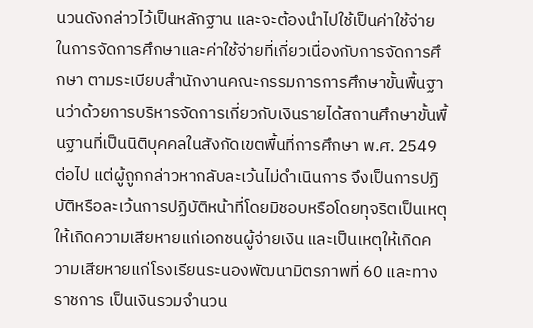นวนดังกล่าวไว้เป็นหลักฐาน และจะต้องนำไปใช้เป็นค่าใช้จ่ายในการจัดการศึกษาและค่าใช้จ่ายที่เกี่ยวเนื่องกับการจัดการศึกษา ตามระเบียบสำนักงานคณะกรรมการการศึกษาขั้นพื้นฐานว่าด้วยการบริหารจัดการเกี่ยวกับเงินรายได้สถานศึกษาขั้นพื้นฐานที่เป็นนิติบุคคลในสังกัดเขตพื้นที่การศึกษา พ.ศ. 2549 ต่อไป แต่ผู้ถูกกล่าวหากลับละเว้นไม่ดำเนินการ จึงเป็นการปฏิบัติหรือละเว้นการปฏิบัติหน้าที่โดยมิชอบหรือโดยทุจริตเป็นเหตุให้เกิดความเสียหายแก่เอกชนผู้จ่ายเงิน และเป็นเหตุให้เกิดความเสียหายแก่โรงเรียนระนองพัฒนามิตรภาพที่ 60 และทางราชการ เป็นเงินรวมจำนวน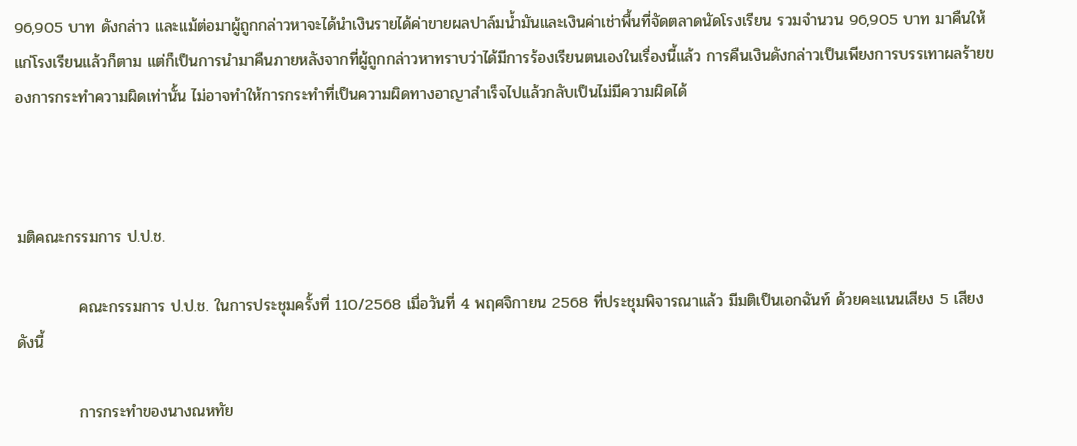96,905 บาท ดังกล่าว และแม้ต่อมาผู้ถูกกล่าวหาจะได้นำเงินรายได้ค่าขายผลปาล์มน้ำมันและเงินค่าเช่าพื้นที่จัดตลาดนัดโรงเรียน รวมจำนวน 96,905 บาท มาคืนให้แก่โรงเรียนแล้วก็ตาม แต่ก็เป็นการนำมาคืนภายหลังจากที่ผู้ถูกกล่าวหาทราบว่าได้มีการร้องเรียนตนเองในเรื่องนี้แล้ว การคืนเงินดังกล่าวเป็นเพียงการบรรเทาผลร้ายของการกระทำความผิดเท่านั้น ไม่อาจทำให้การกระทำที่เป็นความผิดทางอาญาสำเร็จไปแล้วกลับเป็นไม่มีความผิดได้



มติคณะกรรมการ ป.ป.ช.

           คณะกรรมการ ป.ป.ช. ในการประชุมครั้งที่ 110/2568 เมื่อวันที่ 4 พฤศจิกายน 2568 ที่ประชุมพิจารณาแล้ว มีมติเป็นเอกฉันท์ ด้วยคะแนนเสียง 5 เสียง ดังนี้

           การกระทำของนางณหทัย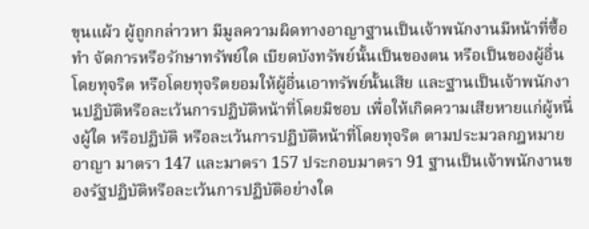ขุนแผ้ว ผู้ถูกกล่าวหา มีมูลความผิดทางอาญาฐานเป็นเจ้าพนักงานมีหน้าที่ซื้อ ทํา จัดการหรือรักษาทรัพย์ใด เบียดบังทรัพย์นั้นเป็นของตน หรือเป็นของผู้อื่นโดยทุจริต หรือโดยทุจริตยอมให้ผู้อื่นเอาทรัพย์นั้นเสีย และฐานเป็นเจ้าพนักงานปฏิบัติหรือละเว้นการปฏิบัติหน้าที่โดยมิชอบ เพื่อให้เกิดความเสียหายแก่ผู้หนึ่งผู้ใด หรือปฏิบัติ หรือละเว้นการปฏิบัติหน้าที่โดยทุจริต ตามประมวลกฎหมายอาญา มาตรา 147 และมาตรา 157 ประกอบมาตรา 91 ฐานเป็นเจ้าพนักงานของรัฐปฏิบัติหรือละเว้นการปฏิบัติอย่างใด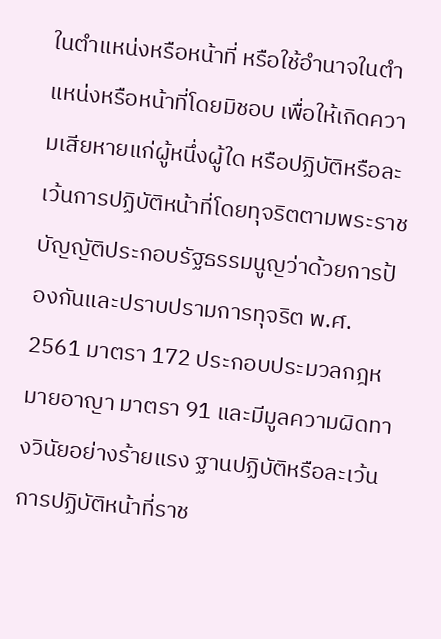ในตำแหน่งหรือหน้าที่ หรือใช้อำนาจในตำแหน่งหรือหน้าที่โดยมิชอบ เพื่อให้เกิดความเสียหายแก่ผู้หนึ่งผู้ใด หรือปฏิบัติหรือละเว้นการปฏิบัติหน้าที่โดยทุจริตตามพระราชบัญญัติประกอบรัฐธรรมนูญว่าด้วยการป้องกันและปราบปรามการทุจริต พ.ศ. 2561 มาตรา 172 ประกอบประมวลกฎหมายอาญา มาตรา 91 และมีมูลความผิดทางวินัยอย่างร้ายแรง ฐานปฏิบัติหรือละเว้นการปฏิบัติหน้าที่ราช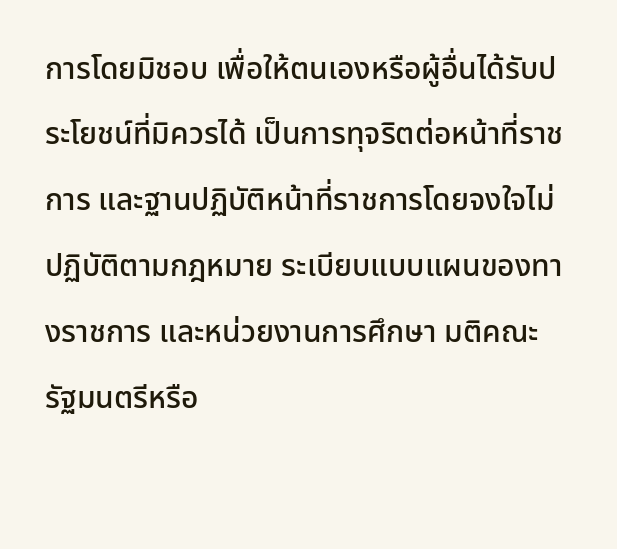การโดยมิชอบ เพื่อให้ตนเองหรือผู้อื่นได้รับประโยชน์ที่มิควรได้ เป็นการทุจริตต่อหน้าที่ราชการ และฐานปฏิบัติหน้าที่ราชการโดยจงใจไม่ปฏิบัติตามกฎหมาย ระเบียบแบบแผนของทางราชการ และหน่วยงานการศึกษา มติคณะรัฐมนตรีหรือ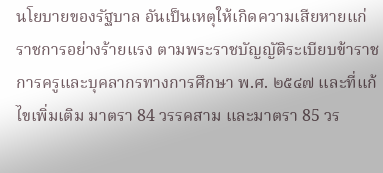นโยบายของรัฐบาล อันเป็นเหตุให้เกิดความเสียหายแก่ราชการอย่างร้ายแรง ตามพระราชบัญญัติระเบียบข้าราชการครูและบุคลากรทางการศึกษา พ.ศ. ๒๕๔๗ และที่แก้ไขเพิ่มเติม มาตรา 84 วรรคสาม และมาตรา 85 วร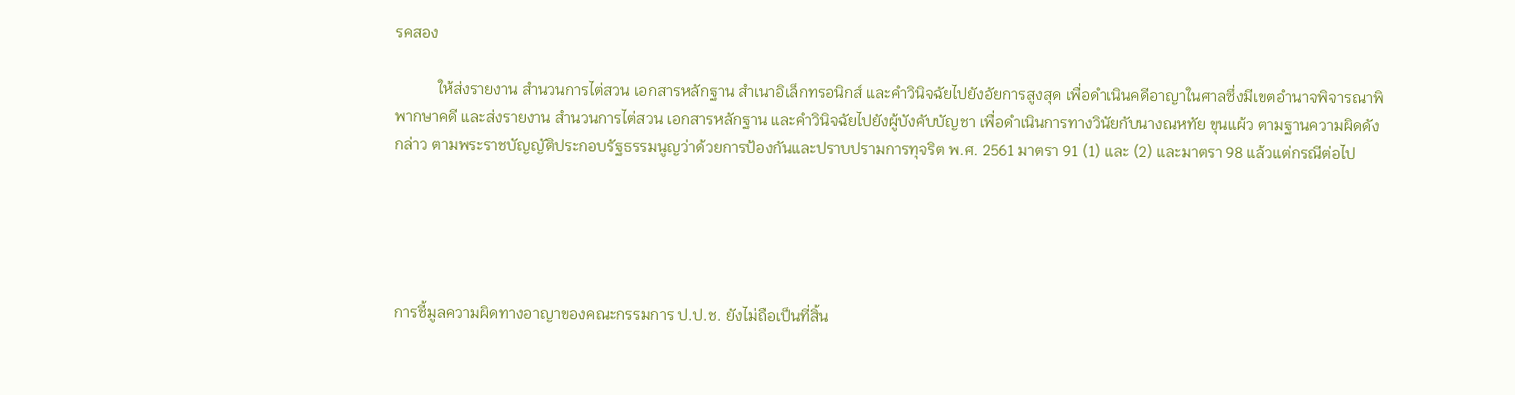รคสอง

           ให้ส่งรายงาน สำนวนการไต่สวน เอกสารหลักฐาน สำเนาอิเล็กทรอนิกส์ และคำวินิจฉัยไปยังอัยการสูงสุด เพื่อดำเนินคดีอาญาในศาลซึ่งมีเขตอำนาจพิจารณาพิพากษาคดี และส่งรายงาน สำนวนการไต่สวน เอกสารหลักฐาน และคำวินิจฉัยไปยังผู้บังคับบัญชา เพื่อดำเนินการทางวินัยกับนางณหทัย ขุนแผ้ว ตามฐานความผิดดังกล่าว ตามพระราชบัญญัติประกอบรัฐธรรมนูญว่าด้วยการป้องกันและปราบปรามการทุจริต พ.ศ. 2561 มาตรา 91 (1) และ (2) และมาตรา 98 แล้วแต่กรณีต่อไป





การชี้มูลความผิดทางอาญาของคณะกรรมการ ป.ป.ช. ยังไม่ถือเป็นที่สิ้น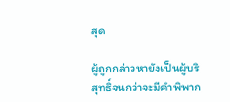สุด

ผู้ถูกกล่าวหายังเป็นผู้บริสุทธิ์จนกว่าจะมีคำพิพาก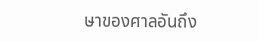ษาของศาลอันถึง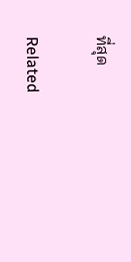ที่สุด

Related